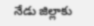నేడు జిల్లాకు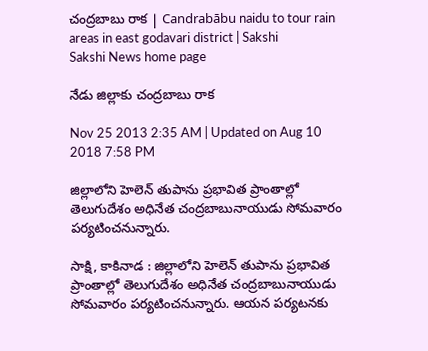చంద్రబాబు రాక | Candrabābu naidu to tour rain areas in east godavari district | Sakshi
Sakshi News home page

నేడు జిల్లాకు చంద్రబాబు రాక

Nov 25 2013 2:35 AM | Updated on Aug 10 2018 7:58 PM

జిల్లాలోని హెలెన్ తుపాను ప్రభావిత ప్రాంతాల్లో తెలుగుదేశం అధినేత చంద్రబాబునాయుడు సోమవారం పర్యటించనున్నారు.

సాక్షి, కాకినాడ : జిల్లాలోని హెలెన్ తుపాను ప్రభావిత ప్రాంతాల్లో తెలుగుదేశం అధినేత చంద్రబాబునాయుడు సోమవారం పర్యటించనున్నారు. ఆయన పర్యటనకు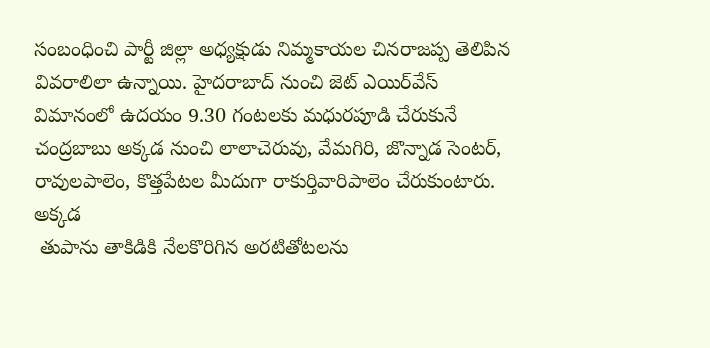సంబంధించి పార్టీ జిల్లా అధ్యక్షుడు నిమ్మకాయల చినరాజప్ప తెలిపిన వివరాలిలా ఉన్నాయి. హైదరాబాద్ నుంచి జెట్ ఎయిర్‌వేస్ విమానంలో ఉదయం 9.30 గంటలకు మధురపూడి చేరుకునే చంద్రబాబు అక్కడ నుంచి లాలాచెరువు, వేమగిరి, జొన్నాడ సెంటర్, రావులపాలెం, కొత్తపేటల మీదుగా రాకుర్తివారిపాలెం చేరుకుంటారు. అక్కడ
 తుపాను తాకిడికి నేలకొరిగిన అరటితోటలను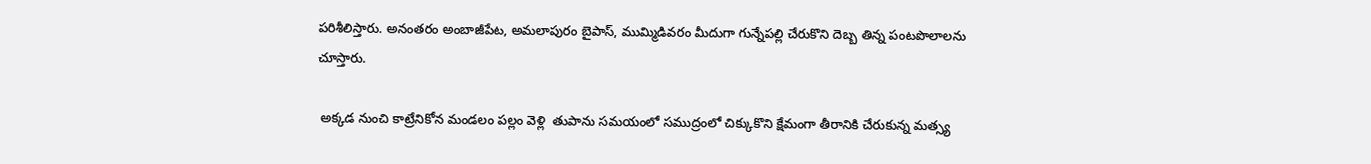పరిశీలిస్తారు. అనంతరం అంబాజీపేట, అమలాపురం బైపాస్, ముమ్మిడివరం మీదుగా గున్నేపల్లి చేరుకొని దెబ్బ తిన్న పంటపొలాలను చూస్తారు.

 అక్కడ నుంచి కాట్రేనికోన మండలం పల్లం వెళ్లి  తుపాను సమయంలో సముద్రంలో చిక్కుకొని క్షేమంగా తీరానికి చేరుకున్న మత్స్య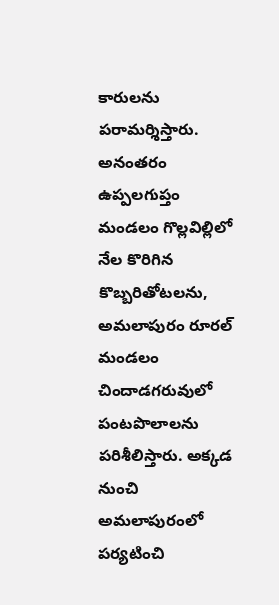కారులను పరామర్శిస్తారు. అనంతరం ఉప్పలగుప్తం మండలం గొల్లవిల్లిలో నేల కొరిగిన కొబ్బరితోటలను, అమలాపురం రూరల్ మండలం చిందాడగరువులో పంటపొలాలను పరిశీలిస్తారు. అక్కడ నుంచి అమలాపురంలో పర్యటించి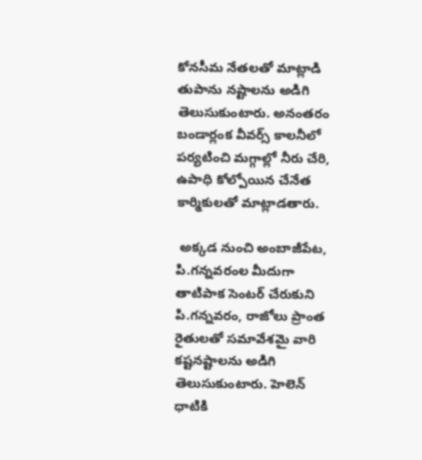కోనసీమ నేతలతో మాట్లాడి తుపాను నష్టాలను అడిగి తెలుసుకుంటారు. అనంతరం బండార్లంక వీవర్స్ కాలనీలో పర్యటించి మగ్గాల్లో నీరు చేరి, ఉపాధి కోల్పోయిన చేనేత కార్మికులతో మాట్లాడతారు.

 అక్కడ నుంచి అంబాజీపేట, పి.గన్నవరంల మీదుగా తాటిపాక సెంటర్ చేరుకుని పి.గన్నవరం, రాజోలు ప్రాంత రైతులతో సమావేశమై వారి కష్టనష్టాలను అడిగి తెలుసుకుంటారు. హెలెన్ ధాటికి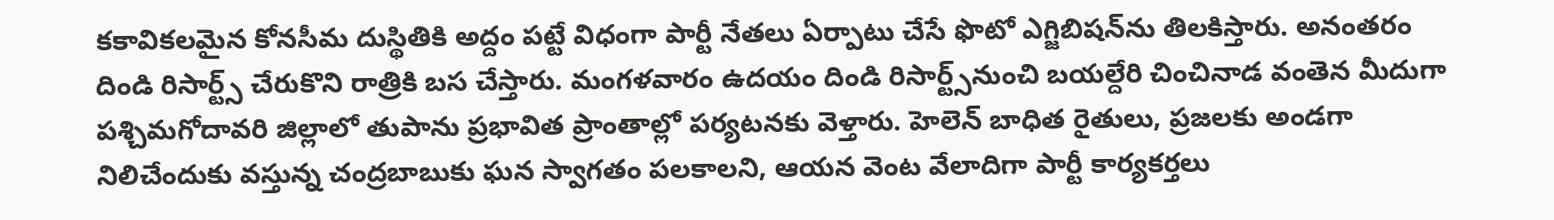కకావికలమైన కోనసీమ దుస్థితికి అద్దం పట్టే విధంగా పార్టీ నేతలు ఏర్పాటు చేసే ఫొటో ఎగ్జిబిషన్‌ను తిలకిస్తారు. అనంతరం దిండి రిసార్ట్స్ చేరుకొని రాత్రికి బస చేస్తారు. మంగళవారం ఉదయం దిండి రిసార్ట్స్‌నుంచి బయల్దేరి చించినాడ వంతెన మీదుగా పశ్చిమగోదావరి జిల్లాలో తుపాను ప్రభావిత ప్రాంతాల్లో పర్యటనకు వెళ్తారు. హెలెన్ బాధిత రైతులు, ప్రజలకు అండగా నిలిచేందుకు వస్తున్న చంద్రబాబుకు ఘన స్వాగతం పలకాలని, ఆయన వెంట వేలాదిగా పార్టీ కార్యకర్తలు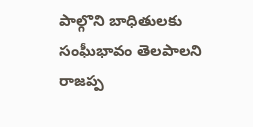పాల్గొని బాధితులకు సంఘీభావం తెలపాలని రాజప్ప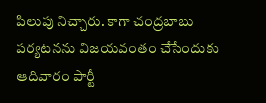పిలుపు నిచ్చారు. కాగా చంద్రబాబు పర్యటనను విజయవంతం చేసేందుకు ఆదివారం పార్టీ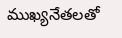ముఖ్యనేతలతో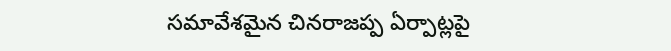సమావేశమైన చినరాజప్ప ఏర్పాట్లపై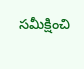సమీక్షించి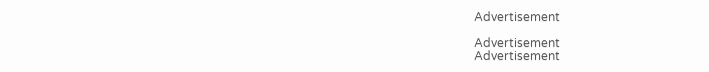Advertisement

Advertisement
Advertisement